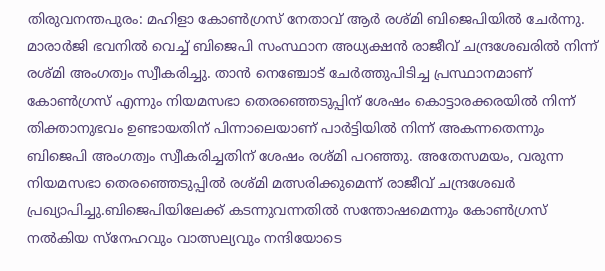തിരുവനന്തപുരം: മഹിളാ കോൺഗ്രസ് നേതാവ് ആർ രശ്മി ബിജെപിയിൽ ചേർന്നു. മാരാർജി ഭവനിൽ വെച്ച് ബിജെപി സംസ്ഥാന അധ്യക്ഷൻ രാജീവ് ചന്ദ്രശേഖരിൽ നിന്ന് രശ്മി അംഗത്വം സ്വീകരിച്ചു. താൻ നെഞ്ചോട് ചേർത്തുപിടിച്ച പ്രസ്ഥാനമാണ് കോൺഗ്രസ് എന്നും നിയമസഭാ തെരഞ്ഞെടുപ്പിന് ശേഷം കൊട്ടാരക്കരയിൽ നിന്ന് തിക്താനുഭവം ഉണ്ടായതിന് പിന്നാലെയാണ് പാർട്ടിയിൽ നിന്ന് അകന്നതെന്നും ബിജെപി അംഗത്വം സ്വീകരിച്ചതിന് ശേഷം രശ്മി പറഞ്ഞു. അതേസമയം, വരുന്ന നിയമസഭാ തെരഞ്ഞെടുപ്പിൽ രശ്മി മത്സരിക്കുമെന്ന് രാജീവ് ചന്ദ്രശേഖർ പ്രഖ്യാപിച്ചു.ബിജെപിയിലേക്ക് കടന്നുവന്നതിൽ സന്തോഷമെന്നും കോൺഗ്രസ് നൽകിയ സ്നേഹവും വാത്സല്യവും നന്ദിയോടെ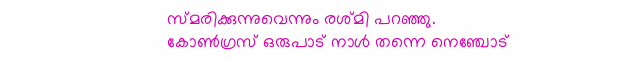സ്മരിക്കുന്നുവെന്നും രശ്മി പറഞ്ഞു. കോൺഗ്രസ് ഒരുപാട് നാൾ തന്നെ നെഞ്ചോട്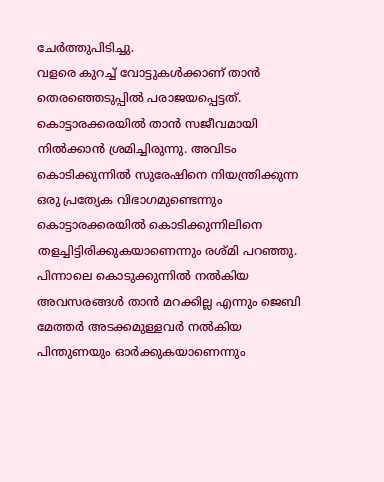ചേർത്തുപിടിച്ചു.
വളരെ കുറച്ച് വോട്ടുകൾക്കാണ് താൻ തെരഞ്ഞെടുപ്പിൽ പരാജയപ്പെട്ടത്. കൊട്ടാരക്കരയിൽ താൻ സജീവമായി നിൽക്കാൻ ശ്രമിച്ചിരുന്നു. അവിടം കൊടിക്കുന്നിൽ സുരേഷിനെ നിയന്ത്രിക്കുന്ന ഒരു പ്രത്യേക വിഭാഗമുണ്ടെന്നും കൊട്ടാരക്കരയിൽ കൊടിക്കുന്നിലിനെ തളച്ചിട്ടിരിക്കുകയാണെന്നും രശ്മി പറഞ്ഞു. പിന്നാലെ കൊടുക്കുന്നിൽ നൽകിയ അവസരങ്ങൾ താൻ മറക്കില്ല എന്നും ജെബി മേത്തർ അടക്കമുള്ളവർ നൽകിയ പിന്തുണയും ഓർക്കുകയാണെന്നും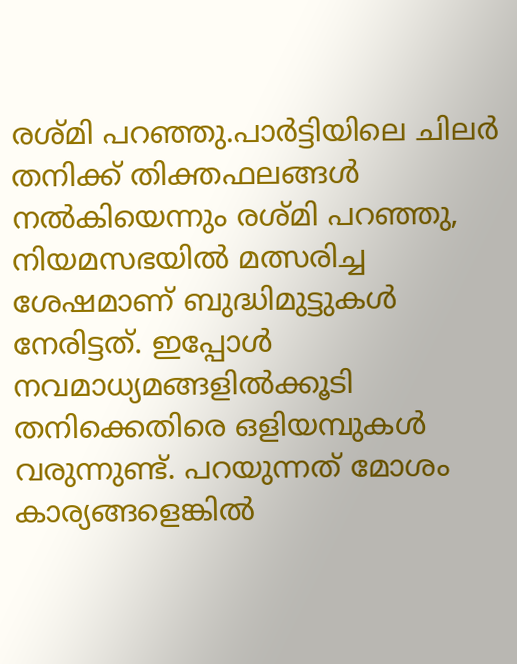രശ്മി പറഞ്ഞു.പാർട്ടിയിലെ ചിലർ തനിക്ക് തിക്തഫലങ്ങൾ നൽകിയെന്നും രശ്മി പറഞ്ഞു, നിയമസഭയിൽ മത്സരിച്ച ശേഷമാണ് ബുദ്ധിമുട്ടുകൾ നേരിട്ടത്. ഇപ്പോൾ നവമാധ്യമങ്ങളിൽക്കൂടി തനിക്കെതിരെ ഒളിയമ്പുകൾ വരുന്നുണ്ട്. പറയുന്നത് മോശം കാര്യങ്ങളെങ്കിൽ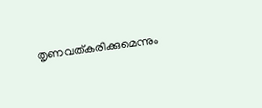തൃണവത്കരിക്കുമെന്നും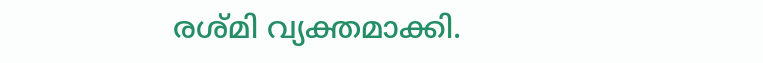രശ്മി വ്യക്തമാക്കി.